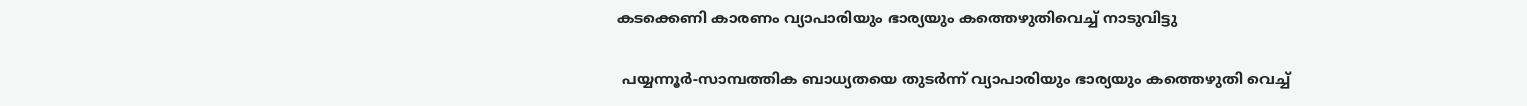കടക്കെണി കാരണം വ്യാപാരിയും ഭാര്യയും കത്തെഴുതിവെച്ച് നാടുവിട്ടു

 പയ്യന്നൂര്‍-സാമ്പത്തിക ബാധ്യതയെ തുടര്‍ന്ന് വ്യാപാരിയും ഭാര്യയും കത്തെഴുതി വെച്ച്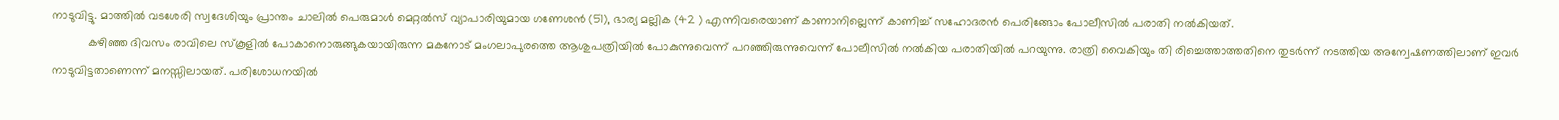നാടുവിട്ടു. മാത്തില്‍ വടശേരി സ്വദേശിയും പ്രാന്തം ചാലില്‍ പെരുമാള്‍ മെറ്റല്‍സ് വ്യാപാരിയുമായ ഗണേശന്‍ (51), ഭാര്യ മല്ലിക (42 ) എന്നിവരെയാണ് കാണാനില്ലെന്ന് കാണിച്ച് സഹോദരന്‍ പെരിങ്ങോം പോലീസില്‍ പരാതി നല്‍കിയത്.
           കഴിഞ്ഞ ദിവസം രാവിലെ സ്‌കൂളില്‍ പോകാനൊരുങ്ങുകയായിരുന്ന മകനോട് മംഗലാപുരത്തെ ആശുപത്രിയില്‍ പോകുന്നുവെന്ന് പറഞ്ഞിരുന്നുവെന്ന് പോലീസില്‍ നല്‍കിയ പരാതിയില്‍ പറയുന്നു. രാത്രി വൈകിയും തി രിച്ചെത്താത്തതിനെ തുടര്‍ന്ന് നടത്തിയ അന്വേഷണത്തിലാണ് ഇവര്‍ നാടുവിട്ടതാണെന്ന് മനസ്സിലായത്. പരിശോധനയില്‍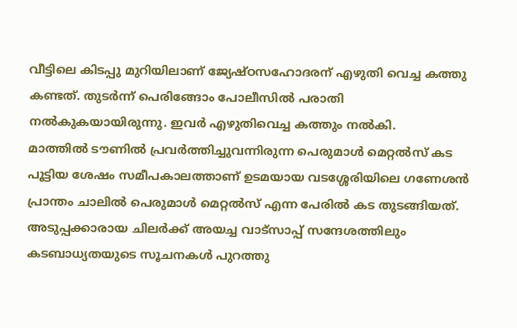വീട്ടിലെ കിടപ്പു മുറിയിലാണ് ജ്യേഷ്ഠസഹോദരന് എഴുതി വെച്ച കത്തു കണ്ടത്. തുടര്‍ന്ന് പെരിങ്ങോം പോലീസില്‍ പരാതി നല്‍കുകയായിരുന്നു. ഇവര്‍ എഴുതിവെച്ച കത്തും നല്‍കി.
മാത്തില്‍ ടൗണില്‍ പ്രവര്‍ത്തിച്ചുവന്നിരുന്ന പെരുമാള്‍ മെറ്റല്‍സ് കട പൂട്ടിയ ശേഷം സമീപകാലത്താണ് ഉടമയായ വടശ്ശേരിയിലെ ഗണേശന്‍ പ്രാന്തം ചാലില്‍ പെരുമാള്‍ മെറ്റല്‍സ് എന്ന പേരില്‍ കട തുടങ്ങിയത്. അടുപ്പക്കാരായ ചിലര്‍ക്ക് അയച്ച വാട്‌സാപ്പ് സന്ദേശത്തിലും കടബാധ്യതയുടെ സൂചനകള്‍ പുറത്തു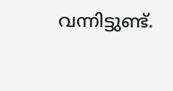വന്നിട്ടുണ്ട്.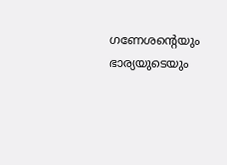ഗണേശന്റെയും ഭാര്യയുടെയും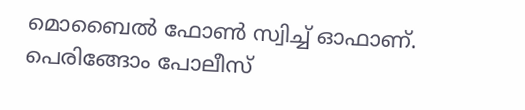മൊബൈല്‍ ഫോണ്‍ സ്വിച്ച് ഓഫാണ്. പെരിങ്ങോം പോലീസ്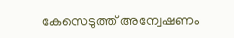കേസെടുത്ത് അന്വേഷണം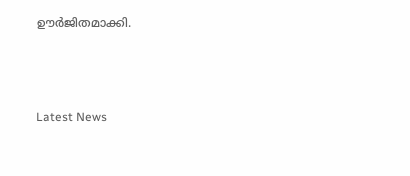ഊര്‍ജിതമാക്കി.



Latest News